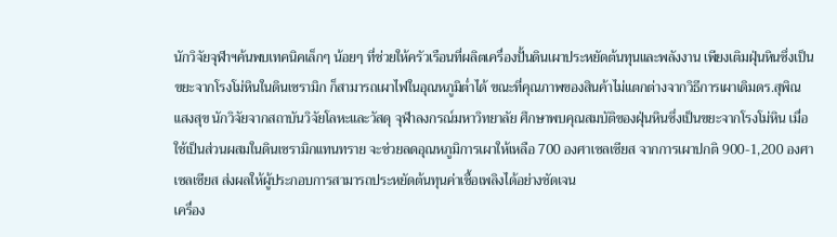นักวิจัยจุฬาฯค้นพบเทคนิคเล็กๆ น้อยๆ ที่ช่วยให้ครัวเรือนที่ผลิตเครื่องปั้นดินเผาประหยัดต้นทุนและพลังงาน เพียงเติมฝุ่นหินซึ่งเป็นขยะจากโรงโม่หินในดินเซรามิก ก็สามารถเผาไฟในอุณหภูมิต่ำได้ ขณะที่คุณภาพของสินค้าไม่แตกต่างจากวิธีการเผาเดิมดร.สุพิณแสงสุข นักวิจัยจากสถาบันวิจัยโลหะและวัสดุ จุฬาลงกรณ์มหาวิทยาลัย ศึกษาพบคุณสมบัติของฝุ่นหินซึ่งเป็นขยะจากโรงโม่หิน เมื่อใช้เป็นส่วนผสมในดินเซรามิกแทนทราย จะช่วยลดอุณหภูมิการเผาให้เหลือ 700 องศาเซลเซียส จากการเผาปกติ 900-1,200 องศาเซลเซียส ส่งผลให้ผู้ประกอบการสามารถประหยัดต้นทุนค่าเชื้อเพลิงได้อย่างชัดเจน
เครื่อง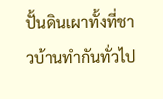ปั้นดินเผาทั้งที่ชาวบ้านทำกันทั่วไป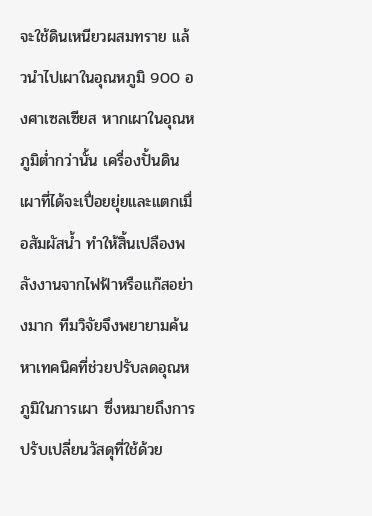จะใช้ดินเหนียวผสมทราย แล้วนำไปเผาในอุณหภูมิ 900 องศาเซลเซียส หากเผาในอุณหภูมิต่ำกว่านั้น เครื่องปั้นดินเผาที่ได้จะเปื่อยยุ่ยและแตกเมื่อสัมผัสน้ำ ทำให้สิ้นเปลืองพลังงานจากไฟฟ้าหรือแก๊สอย่างมาก ทีมวิจัยจึงพยายามค้นหาเทคนิคที่ช่วยปรับลดอุณหภูมิในการเผา ซึ่งหมายถึงการปรับเปลี่ยนวัสดุที่ใช้ด้วย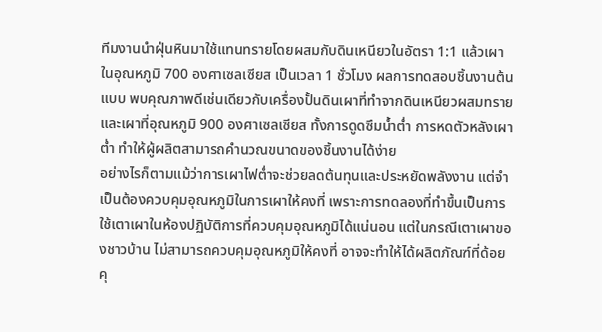ทีมงานนำฝุ่นหินมาใช้แทนทรายโดยผสมกับดินเหนียวในอัตรา 1:1 แล้วเผาในอุณหภูมิ 700 องศาเซลเซียส เป็นเวลา 1 ชั่วโมง ผลการทดสอบชิ้นงานต้นแบบ พบคุณภาพดีเช่นเดียวกับเครื่องปั้นดินเผาที่ทำจากดินเหนียวผสมทรายและเผาที่อุณหภูมิ 900 องศาเซลเซียส ทั้งการดูดซึมน้ำต่ำ การหดตัวหลังเผาต่ำ ทำให้ผู้ผลิตสามารถคำนวณขนาดของชิ้นงานได้ง่าย
อย่างไรก็ตามแม้ว่าการเผาไฟต่ำจะช่วยลดต้นทุนและประหยัดพลังงาน แต่จำเป็นต้องควบคุมอุณหภูมิในการเผาให้คงที่ เพราะการทดลองที่ทำขึ้นเป็นการใช้เตาเผาในห้องปฏิบัติการที่ควบคุมอุณหภูมิได้แน่นอน แต่ในกรณีเตาเผาของชาวบ้าน ไม่สามารถควบคุมอุณหภูมิให้คงที่ อาจจะทำให้ได้ผลิตภัณฑ์ที่ด้อยคุ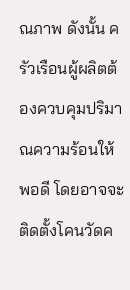ณภาพ ดังนั้น ครัวเรือนผู้ผลิตต้องควบคุมปริมาณความร้อนให้พอดี โดยอาจจะติดตั้งโคนวัดค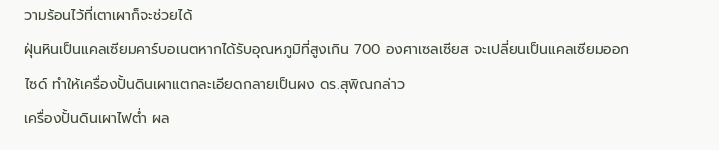วามร้อนไว้ที่เตาเผาก็จะช่วยได้
ฝุ่นหินเป็นแคลเซียมคาร์บอเนตหากได้รับอุณหภูมิที่สูงเกิน 700 องศาเซลเซียส จะเปลี่ยนเป็นแคลเซียมออกไซด์ ทำให้เครื่องปั้นดินเผาแตกละเอียดกลายเป็นผง ดร.สุพิณกล่าว
เครื่องปั้นดินเผาไฟต่ำ ผล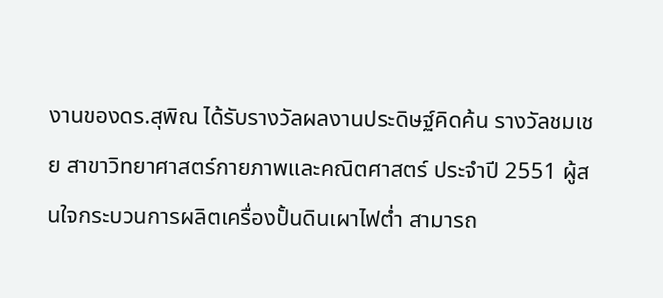งานของดร.สุพิณ ได้รับรางวัลผลงานประดิษฐ์คิดค้น รางวัลชมเชย สาขาวิทยาศาสตร์กายภาพและคณิตศาสตร์ ประจำปี 2551 ผู้สนใจกระบวนการผลิตเครื่องปั้นดินเผาไฟต่ำ สามารถ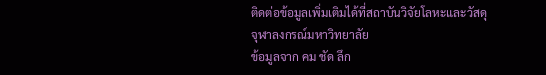ติดต่อข้อมูลเพิ่มเติมได้ที่สถาบันวิจัยโลหะและวัสดุ จุฬาลงกรณ์มหาวิทยาลัย
ข้อมูลจาก คม ชัด ลึก